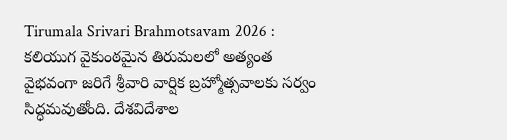Tirumala Srivari Brahmotsavam 2026 : కలియుగ వైకుంఠమైన తిరుమలలో అత్యంత వైభవంగా జరిగే శ్రీవారి వార్షిక బ్రహ్మోత్సవాలకు సర్వం సిద్ధమవుతోంది. దేశవిదేశాల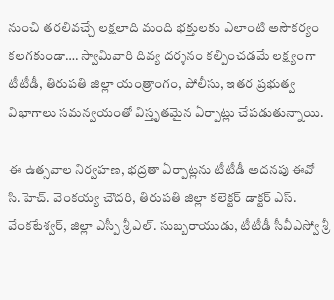నుంచి తరలివచ్చే లక్షలాది మంది భక్తులకు ఎలాంటి అసౌకర్యం కలగకుండా…. స్వామివారి దివ్య దర్శనం కల్పించడమే లక్ష్యంగా టీటీడీ, తిరుపతి జిల్లా యంత్రాంగం, పోలీసు, ఇతర ప్రభుత్వ విభాగాలు సమన్వయంతో విస్తృతమైన ఏర్పాట్లు చేపడుతున్నాయి.

ఈ ఉత్సవాల నిర్వహణ, భద్రతా ఏర్పాట్లను టీటీడీ అదనపు ఈవో సి.హెచ్. వెంకయ్య చౌదరి, తిరుపతి జిల్లా కలెక్టర్ డాక్టర్ ఎస్. వేంకటేశ్వర్, జిల్లా ఎస్పీ శ్రీ ఎల్. సుబ్బరాయుడు, టీటీడీ సీవీఎస్వో శ్రీ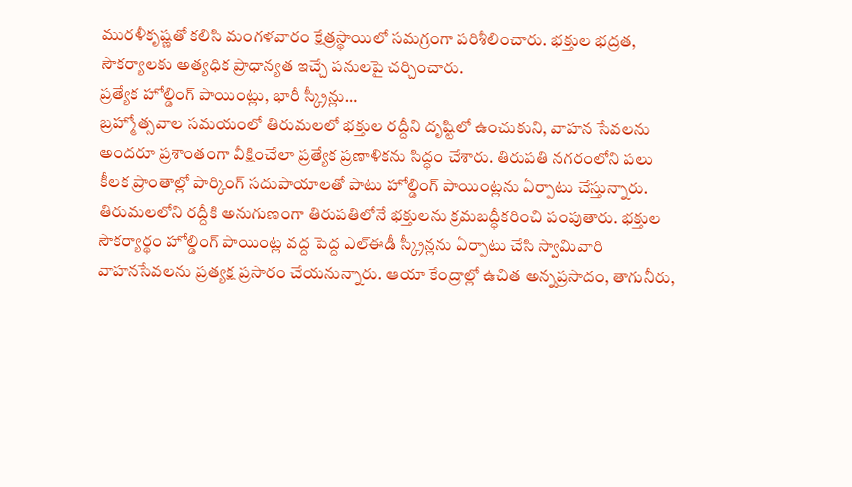మురళీకృష్ణతో కలిసి మంగళవారం క్షేత్రస్థాయిలో సమగ్రంగా పరిశీలించారు. భక్తుల భద్రత, సౌకర్యాలకు అత్యధిక ప్రాధాన్యత ఇచ్చే పనులపై చర్చించారు.
ప్రత్యేక హోల్డింగ్ పాయింట్లు, భారీ స్క్రీన్లు…
బ్రహ్మోత్సవాల సమయంలో తిరుమలలో భక్తుల రద్దీని దృష్టిలో ఉంచుకుని, వాహన సేవలను అందరూ ప్రశాంతంగా వీక్షించేలా ప్రత్యేక ప్రణాళికను సిద్ధం చేశారు. తిరుపతి నగరంలోని పలు కీలక ప్రాంతాల్లో పార్కింగ్ సదుపాయాలతో పాటు హోల్డింగ్ పాయింట్లను ఏర్పాటు చేస్తున్నారు.
తిరుమలలోని రద్దీకి అనుగుణంగా తిరుపతిలోనే భక్తులను క్రమబద్ధీకరించి పంపుతారు. భక్తుల సౌకర్యార్థం హోల్డింగ్ పాయింట్ల వద్ద పెద్ద ఎల్ఈడీ స్క్రీన్లను ఏర్పాటు చేసి స్వామివారి వాహనసేవలను ప్రత్యక్ష ప్రసారం చేయనున్నారు. ఆయా కేంద్రాల్లో ఉచిత అన్నప్రసాదం, తాగునీరు,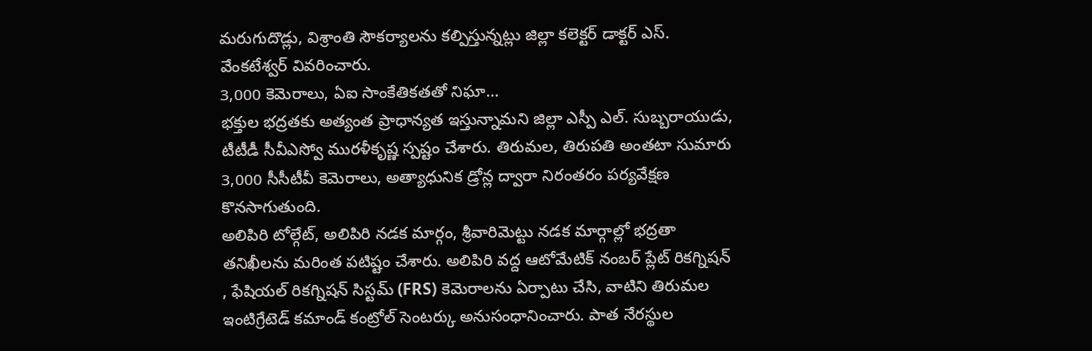మరుగుదొడ్లు, విశ్రాంతి సౌకర్యాలను కల్పిస్తున్నట్లు జిల్లా కలెక్టర్ డాక్టర్ ఎస్. వేంకటేశ్వర్ వివరించారు.
3,000 కెమెరాలు, ఏఐ సాంకేతికతతో నిఘా…
భక్తుల భద్రతకు అత్యంత ప్రాధాన్యత ఇస్తున్నామని జిల్లా ఎస్పీ ఎల్. సుబ్బరాయుడు, టీటీడీ సీవీఎస్వో మురళీకృష్ణ స్పష్టం చేశారు. తిరుమల, తిరుపతి అంతటా సుమారు 3,000 సీసీటీవీ కెమెరాలు, అత్యాధునిక డ్రోన్ల ద్వారా నిరంతరం పర్యవేక్షణ కొనసాగుతుంది.
అలిపిరి టోల్గేట్, అలిపిరి నడక మార్గం, శ్రీవారిమెట్టు నడక మార్గాల్లో భద్రతా తనిఖీలను మరింత పటిష్టం చేశారు. అలిపిరి వద్ద ఆటోమేటిక్ నంబర్ ప్లేట్ రికగ్నిషన్ , ఫేషియల్ రికగ్నిషన్ సిస్టమ్ (FRS) కెమెరాలను ఏర్పాటు చేసి, వాటిని తిరుమల ఇంటిగ్రేటెడ్ కమాండ్ కంట్రోల్ సెంటర్కు అనుసంధానించారు. పాత నేరస్థుల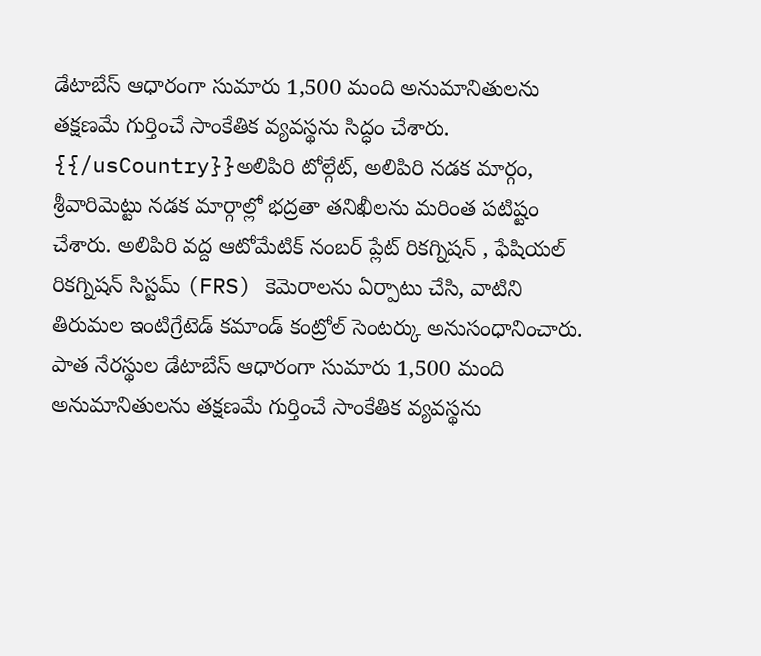డేటాబేస్ ఆధారంగా సుమారు 1,500 మంది అనుమానితులను తక్షణమే గుర్తించే సాంకేతిక వ్యవస్థను సిద్ధం చేశారు.
{{/usCountry}}అలిపిరి టోల్గేట్, అలిపిరి నడక మార్గం, శ్రీవారిమెట్టు నడక మార్గాల్లో భద్రతా తనిఖీలను మరింత పటిష్టం చేశారు. అలిపిరి వద్ద ఆటోమేటిక్ నంబర్ ప్లేట్ రికగ్నిషన్ , ఫేషియల్ రికగ్నిషన్ సిస్టమ్ (FRS) కెమెరాలను ఏర్పాటు చేసి, వాటిని తిరుమల ఇంటిగ్రేటెడ్ కమాండ్ కంట్రోల్ సెంటర్కు అనుసంధానించారు. పాత నేరస్థుల డేటాబేస్ ఆధారంగా సుమారు 1,500 మంది అనుమానితులను తక్షణమే గుర్తించే సాంకేతిక వ్యవస్థను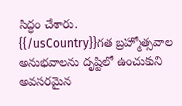సిద్ధం చేశారు.
{{/usCountry}}గత బ్రహ్మోత్సవాల అనుభవాలను దృష్టిలో ఉంచుకుని అవసరమైన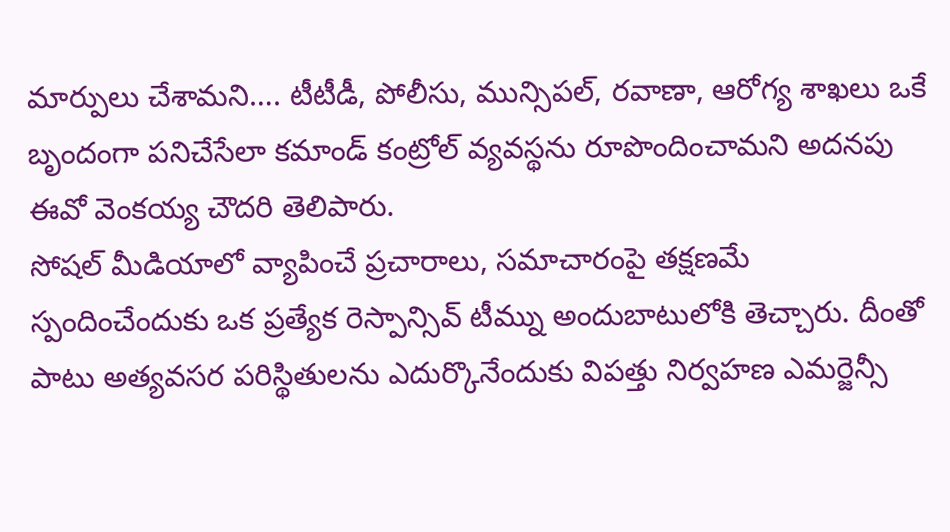మార్పులు చేశామని…. టీటీడీ, పోలీసు, మున్సిపల్, రవాణా, ఆరోగ్య శాఖలు ఒకే బృందంగా పనిచేసేలా కమాండ్ కంట్రోల్ వ్యవస్థను రూపొందించామని అదనపు ఈవో వెంకయ్య చౌదరి తెలిపారు.
సోషల్ మీడియాలో వ్యాపించే ప్రచారాలు, సమాచారంపై తక్షణమే స్పందించేందుకు ఒక ప్రత్యేక రెస్పాన్సివ్ టీమ్ను అందుబాటులోకి తెచ్చారు. దీంతో పాటు అత్యవసర పరిస్థితులను ఎదుర్కొనేందుకు విపత్తు నిర్వహణ ఎమర్జెన్సీ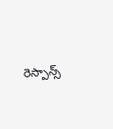రెస్పాన్స్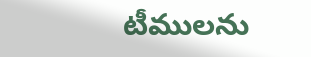టీములను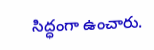సిద్ధంగా ఉంచారు.